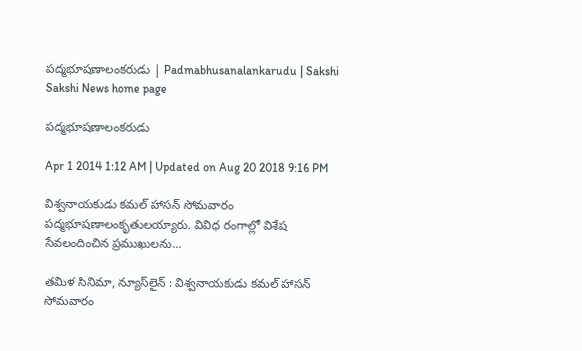పద్మభూషణాలంకరుడు | Padmabhusanalankarudu | Sakshi
Sakshi News home page

పద్మభూషణాలంకరుడు

Apr 1 2014 1:12 AM | Updated on Aug 20 2018 9:16 PM

విశ్వనాయకుడు కమల్ హాసన్ సోమవారం పద్మభూషణాలంకృతులయ్యారు. వివిధ రంగాల్లో విశేష సేవలందించిన ప్రముఖులను...

తమిళ సినిమా, న్యూస్‌లైన్ : విశ్వనాయకుడు కమల్ హాసన్ సోమవారం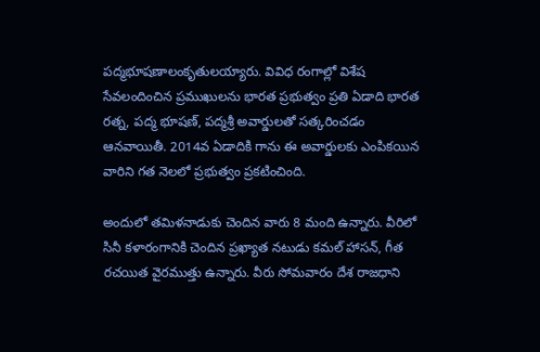పద్మభూషణాలంకృతులయ్యారు. వివిధ రంగాల్లో విశేష సేవలందించిన ప్రముఖులను భారత ప్రభుత్వం ప్రతి ఏడాది భారత రత్న, పద్మ భూషణ్, పద్మశ్రీ అవార్డులతో సత్కరించడం ఆనవాయితీ. 2014వ ఏడాదికి గాను ఈ అవార్డులకు ఎంపికయిన వారిని గత నెలలో ప్రభుత్వం ప్రకటించింది.

అందులో తమిళనాడుకు చెందిన వారు 8 మంది ఉన్నారు. వీరిలో సినీ కళారంగానికి చెందిన ప్రఖ్యాత నటుడు కమల్ హాసన్, గీత రచయిత వైరముత్తు ఉన్నారు. వీరు సోమవారం దేశ రాజధాని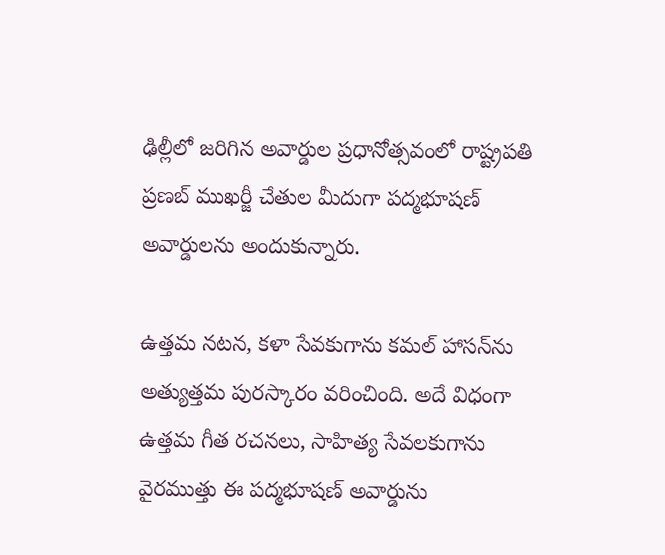ఢిల్లీలో జరిగిన అవార్డుల ప్రధానోత్సవంలో రాష్ట్రపతి ప్రణబ్ ముఖర్జీ చేతుల మీదుగా పద్మభూషణ్ అవార్డులను అందుకున్నారు.

ఉత్తమ నటన, కళా సేవకుగాను కమల్ హాసన్‌ను అత్యుత్తమ పురస్కారం వరించింది. అదే విధంగా ఉత్తమ గీత రచనలు, సాహిత్య సేవలకుగాను వైరముత్తు ఈ పద్మభూషణ్ అవార్డును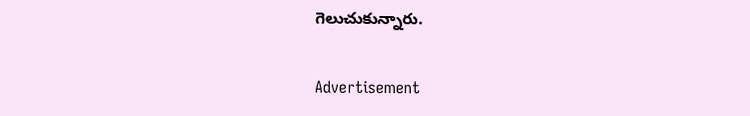గెలుచుకున్నారు.


Advertisement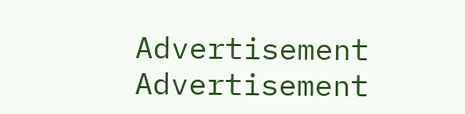Advertisement
Advertisement